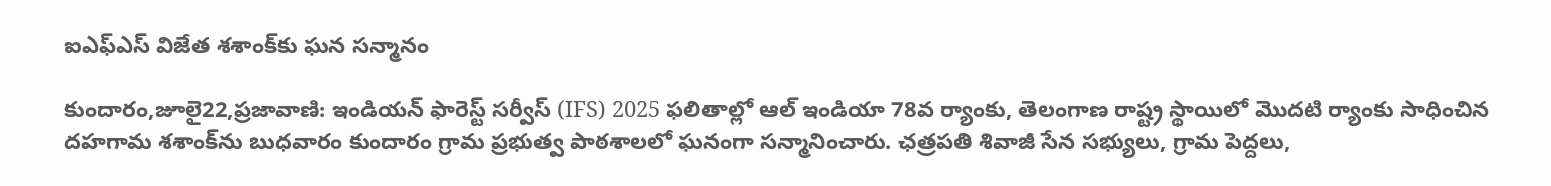ఐఎఫ్ఎస్ విజేత శశాంక్‌కు ఘన సన్మానం

కుందారం,జూలై22,ప్రజావాణి: ఇండియన్ ఫారెస్ట్ సర్వీస్ (IFS) 2025 ఫలితాల్లో ఆల్ ఇండియా 78వ ర్యాంకు, తెలంగాణ రాష్ట్ర స్థాయిలో మొదటి ర్యాంకు సాధించిన దహగామ శశాంక్‌ను బుధవారం కుందారం గ్రామ ప్రభుత్వ పాఠశాలలో ఘనంగా సన్మానించారు. ఛత్రపతి శివాజీ సేన సభ్యులు, గ్రామ పెద్దలు,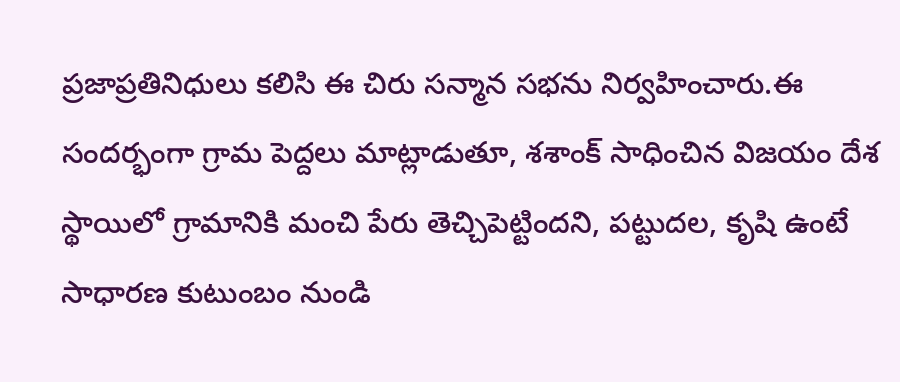ప్రజాప్రతినిధులు కలిసి ఈ చిరు సన్మాన సభను నిర్వహించారు.ఈ సందర్భంగా గ్రామ పెద్దలు మాట్లాడుతూ, శశాంక్ సాధించిన విజయం దేశ స్థాయిలో గ్రామానికి మంచి పేరు తెచ్చిపెట్టిందని, పట్టుదల, కృషి ఉంటే సాధారణ కుటుంబం నుండి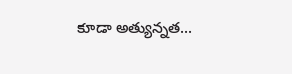కూడా అత్యున్నత...